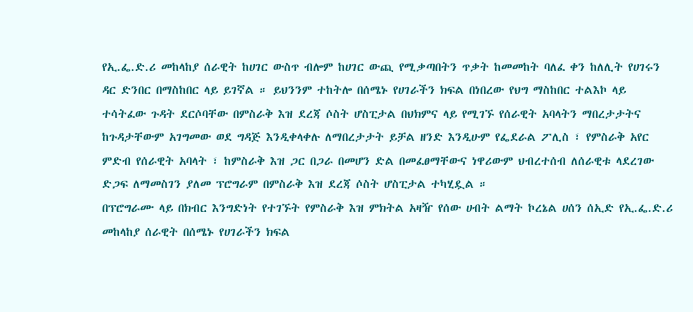የኢ.ፌ.ድ.ሪ መከላከያ ሰራዊት ከሀገር ውስጥ ብሎም ከሀገር ውጪ የሚቃጣበትን ጥቃት ከመመከት ባለፈ ቀን ከለሊት የሀገሩን ዳር ድንበር በማስከበር ላይ ይገኛል ። ይህንንም ተከትሎ በሰሜኑ የሀገራችን ክፍል በነበረው የህግ ማስከበር ተልእኮ ላይ ተሳትፈው ጉዳት ደርሶባቸው በምስራቅ እዝ ደረጃ ሶስት ሆስፒታል በህክምና ላይ የሚገኙ የሰራዊት አባላትን ማበረታታትና ከጉዳታቸውም አገግመው ወደ ግዳጅ እንዲቀላቀሉ ለማበረታታት ይቻል ዘንድ እንዲሁም የፌደራል ፖሊስ ፣ የምስራቅ አየር ምድብ የሰራዊት አባላት ፣ ከምስራቅ እዝ ጋር በጋራ በመሆን ድል በመፈፀማቸውና ነዋሪውም ህብረተሰብ ለሰራዊቱ ላደረገው ድጋፍ ለማመስገን ያለመ ፕሮግራም በምስራቅ እዝ ደረጃ ሶስት ሆስፒታል ተካሂዷል ።
በፕሮግራሙ ላይ በክብር እንግድነት የተገኙት የምስራቅ እዝ ምክትል አዛዥ የሰው ሀብት ልማት ኮረኔል ሀሰን ሰኢድ የኢ.ፌ.ድ.ሪ መከላከያ ሰራዊት በሰሜኑ የሀገራችን ክፍል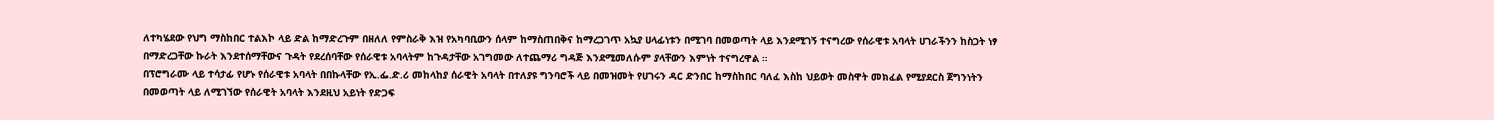ለተካሄደው የህግ ማስከበር ተልእኮ ላይ ድል ከማድረጉም በዘለለ የምስራቅ እዝ የአካባቢውን ሰላም ከማስጠበቅና ከማረጋገጥ አኳያ ሀላፊነቱን በሚገባ በመወጣት ላይ እንደሚገኝ ተናግረው የሰራዊቱ አባላት ሀገራችንን ከስጋት ነፃ በማድረጋቸው ኩራት እንደተሰማቸውና ጉዳት የደረሰባቸው የሰራዊቱ አባላትም ከጉዳታቸው አገግመው ለተጨማሪ ግዳጅ እንደሚመለሱም ያላቸውን እምነት ተናግረዋል ።
በፕሮግራሙ ላይ ተሳታፊ የሆኑ የሰራዊቱ አባላት በበኩላቸው የኢ.ፌ.ድ.ሪ መከላከያ ሰራዊት አባላት በተለያዩ ግንባሮች ላይ በመዝመት የሀገሩን ዳር ድንበር ከማስከበር ባለፈ እስከ ህይወት መስዋት መክፈል የሚያደርስ ጀግንነትን በመወጣት ላይ ለሚገኘው የሰራዊት አባላት እንደዚህ አይነት የድጋፍ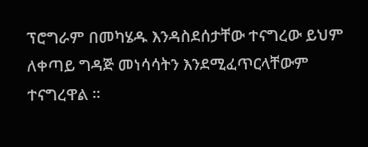ፕሮግራም በመካሄዱ እንዳስደሰታቸው ተናግረው ይህም ለቀጣይ ግዳጅ መነሳሳትን እንደሚፈጥርላቸውም ተናግረዋል ።